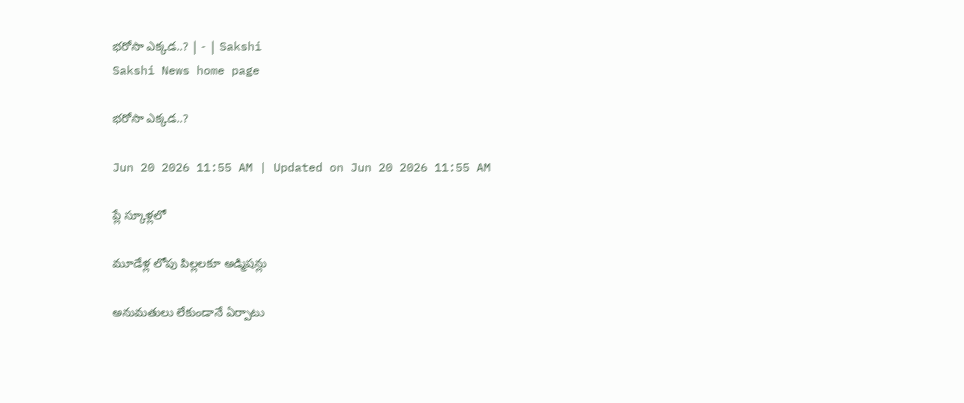భరోసా ఎక్కడ..? | - | Sakshi
Sakshi News home page

భరోసా ఎక్కడ..?

Jun 20 2026 11:55 AM | Updated on Jun 20 2026 11:55 AM

ప్లే స్కూళ్లలో

మూడేళ్ల లోపు పిల్లలకూ అడ్మిషన్లు

అనుమతులు లేకుండానే ఏర్పాటు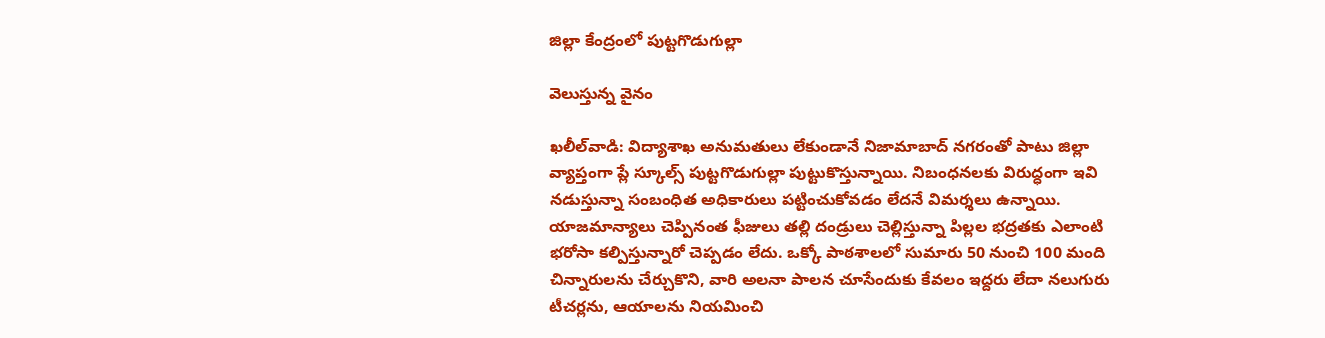జిల్లా కేంద్రంలో పుట్టగొడుగుల్లా

వెలుస్తున్న వైనం

ఖలీల్‌వాడి: విద్యాశాఖ అనుమతులు లేకుండానే నిజామాబాద్‌ నగరంతో పాటు జిల్లా వ్యాప్తంగా ప్లే స్కూల్స్‌ పుట్టగొడుగుల్లా పుట్టుకొస్తున్నాయి. నిబంధనలకు విరుద్ధంగా ఇవి నడుస్తున్నా సంబంధిత అధికారులు పట్టించుకోవడం లేదనే విమర్శలు ఉన్నాయి. యాజమాన్యాలు చెప్పినంత ఫీజులు తల్లి దండ్రులు చెల్లిస్తున్నా పిల్లల భద్రతకు ఎలాంటి భరోసా కల్పిస్తున్నారో చెప్పడం లేదు. ఒక్కో పాఠశాలలో సుమారు 50 నుంచి 100 మంది చిన్నారులను చేర్చుకొని, వారి అలనా పాలన చూసేందుకు కేవలం ఇద్దరు లేదా నలుగురు టీచర్లను, ఆయాలను నియమించి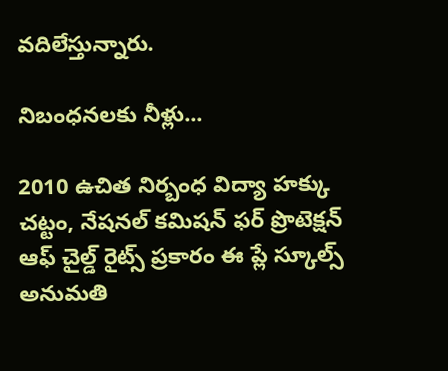వదిలేస్తున్నారు.

నిబంధనలకు నీళ్లు...

2010 ఉచిత నిర్బంధ విద్యా హక్కు చట్టం, నేషనల్‌ కమిషన్‌ ఫర్‌ ప్రొటెక్షన్‌ ఆఫ్‌ చైల్డ్‌ రైట్స్‌ ప్రకారం ఈ ప్లే స్కూల్స్‌ అనుమతి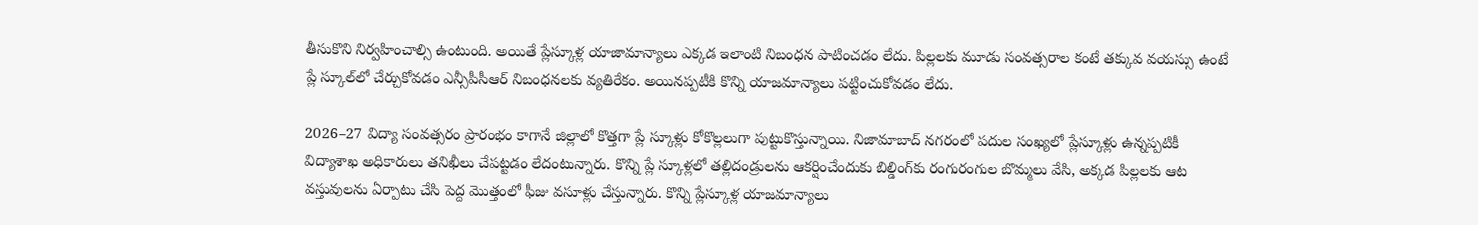తీసుకొని నిర్వహించాల్సి ఉంటుంది. అయితే ప్లేస్కూళ్ల యాజామాన్యాలు ఎక్కడ ఇలాంటి నిబంధన పాటించడం లేదు. పిల్లలకు మూడు సంవత్సరాల కంటే తక్కువ వయస్సు ఉంటే ప్లే స్కూల్‌లో చేర్చుకోవడం ఎన్సీపీసీఆర్‌ నిబంధనలకు వ్యతిరేకం. అయినప్పటీకి కొన్ని యాజమాన్యాలు పట్టించుకోవడం లేదు.

2026–27 విద్యా సంవత్సరం ప్రారంభం కాగానే జిల్లాలో కొత్తగా ప్లే స్కూళ్లు కోకొల్లలుగా పుట్టుకొస్తున్నాయి. నిజామాబాద్‌ నగరంలో పదుల సంఖ్యలో ప్లేస్కూళ్లు ఉన్నప్పటికీ విద్యాశాఖ అధికారులు తనిఖీలు చేపట్టడం లేదంటున్నారు. కొన్ని ప్లే స్కూళ్లలో తల్లిదండ్రులను ఆకర్షించేందుకు బిల్డింగ్‌కు రంగురంగుల బొమ్మలు వేసి, అక్కడ పిల్లలకు ఆట వస్తువులను ఏర్పాటు చేసి పెద్ద మొత్తంలో ఫీజు వసూళ్లు చేస్తున్నారు. కొన్ని ప్లేస్కూళ్ల యాజమాన్యాలు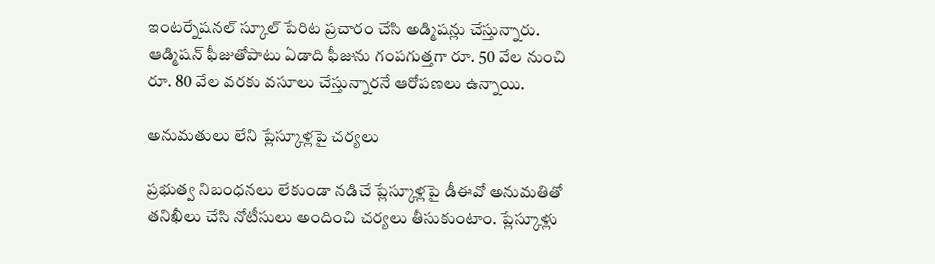ఇంటర్నేషనల్‌ స్కూల్‌ పేరిట ప్రచారం చేసి అడ్మిషన్లు చేస్తున్నారు. ఆడ్మిషన్‌ ఫీజుతోపాటు ఏడాది ఫీజును గంపగుత్తగా రూ. 50 వేల నుంచి రూ. 80 వేల వరకు వసూలు చేస్తున్నారనే ఆరోపణలు ఉన్నాయి.

అనుమతులు లేని ప్లేస్కూళ్లపై చర్యలు

ప్రభుత్వ నిబంధనలు లేకుండా నడిచే ప్లేస్కూళ్లపై డీఈవో అనుమతితో తనిఖీలు చేసి నోటీసులు అందించి చర్యలు తీసుకుంటాం. ప్లేస్కూళ్లు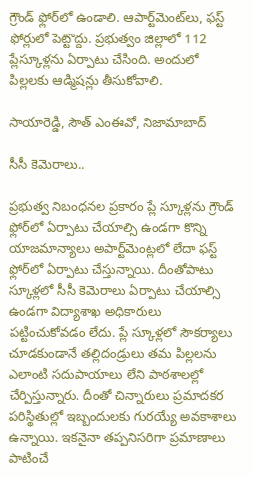గ్రౌండ్‌ ఫ్లోర్‌లో ఉండాలి. ఆపార్ట్‌మెంట్‌లు, ఫస్ట్‌ ఫోర్లులో పెట్టొద్దు. ప్రభుత్వం జిల్లాలో 112 ప్లేస్కూళ్లను ఏర్పాటు చేసింది. అందులో పిల్లలకు ఆడ్మిషన్లు తీసుకోవాలి.

సాయారెడ్డి, సౌత్‌ ఎంఈవో, నిజామాబాద్‌

సీసీ కెమెరాలు..

ప్రభుత్వ నిబంధనల ప్రకారం ప్లే స్కూళ్లను గ్రౌండ్‌ ఫ్లోర్‌లో ఏర్పాటు చేయాల్సి ఉండగా కొన్ని యాజమాన్యాలు అపార్ట్‌మెంట్లలో లేదా ఫస్ట్‌ ఫ్లోర్‌లో ఏర్పాటు చేస్తున్నాయి. దీంతోపాటు స్కూళ్లలో సీసీ కెమెరాలు ఏర్పాటు చేయాల్సి ఉండగా విద్యాశాఖ అధికారులు పట్టించుకోవడం లేదు. ప్లే స్కూళ్లలో సౌకర్యాలు చూడకుండానే తల్లిదండ్రులు తమ పిల్లలను ఎలాంటి సదుపాయాలు లేని పాఠశాలల్లో చేర్పిస్తున్నారు. దీంతో చిన్నారులు ప్రమాదకర పరిస్థితుల్లో ఇబ్బందులకు గురయ్యే అవకాశాలు ఉన్నాయి. ఇకనైనా తప్పనిసరిగా ప్రమాణాలు పాటించే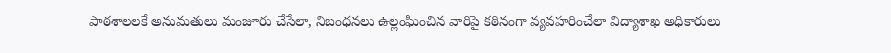పాఠశాలలకే అనుమతులు మంజూరు చేసేలా, నిబంధనలు ఉల్లంఘించిన వారిపై కఠినంగా వ్యవహరించేలా విద్యాశాఖ అధికారులు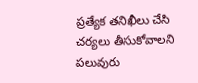ప్రత్యేక తనిఖీలు చేసి చర్యలు తీసుకోవాలని పలువురు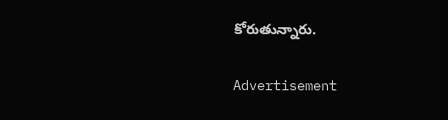కోరుతున్నారు.

Advertisement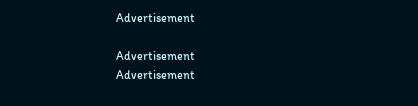Advertisement

Advertisement
Advertisement